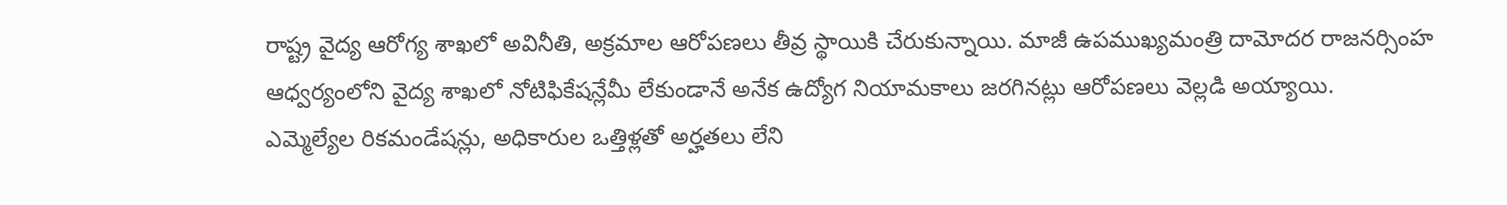రాష్ట్ర వైద్య ఆరోగ్య శాఖలో అవినీతి, అక్రమాల ఆరోపణలు తీవ్ర స్థాయికి చేరుకున్నాయి. మాజీ ఉపముఖ్యమంత్రి దామోదర రాజనర్సింహ ఆధ్వర్యంలోని వైద్య శాఖలో నోటిఫికేషన్లేమీ లేకుండానే అనేక ఉద్యోగ నియామకాలు జరగినట్లు ఆరోపణలు వెల్లడి అయ్యాయి.
ఎమ్మెల్యేల రికమండేషన్లు, అధికారుల ఒత్తిళ్లతో అర్హతలు లేని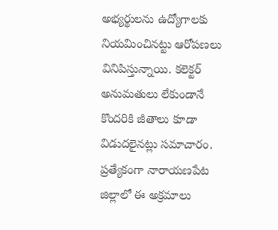అభ్యర్థులను ఉద్యోగాలకు నియమించినట్టు ఆరోపణలు వినిపిస్తున్నాయి. కలెక్టర్ అనుమతులు లేకుండానే కొందరికి జీతాలు కూడా విడుదలైనట్లు సమాచారం.
ప్రత్యేకంగా నారాయణపేట జిల్లాలో ఈ అక్రమాలు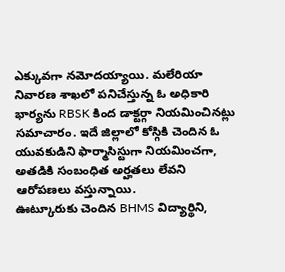ఎక్కువగా నమోదయ్యాయి. మలేరియా నివారణ శాఖలో పనిచేస్తున్న ఓ అధికారి భార్యను RBSK కింద డాక్టర్గా నియమించినట్లు సమాచారం. ఇదే జిల్లాలో కోస్గికి చెందిన ఓ యువకుడిని ఫార్మాసిస్టుగా నియమించగా, అతడికి సంబంధిత అర్హతలు లేవని ఆరోపణలు వస్తున్నాయి.
ఊట్కూరుకు చెందిన BHMS విద్యార్థిని,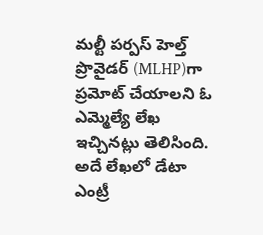మల్టీ పర్పస్ హెల్త్ ప్రొవైడర్ (MLHP)గా ప్రమోట్ చేయాలని ఓ ఎమ్మెల్యే లేఖ ఇచ్చినట్లు తెలిసింది. అదే లేఖలో డేటా ఎంట్రీ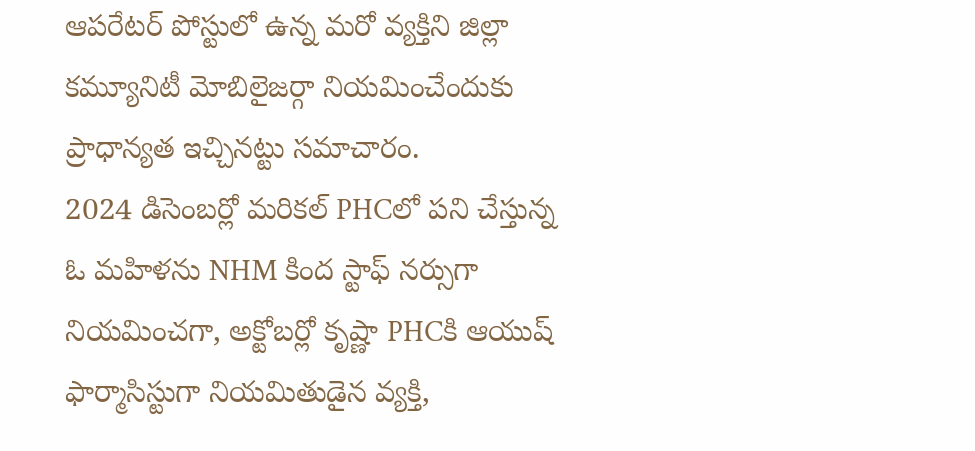ఆపరేటర్ పోస్టులో ఉన్న మరో వ్యక్తిని జిల్లా కమ్యూనిటీ మోబిలైజర్గా నియమించేందుకు ప్రాధాన్యత ఇచ్చినట్టు సమాచారం.
2024 డిసెంబర్లో మరికల్ PHCలో పని చేస్తున్న ఓ మహిళను NHM కింద స్టాఫ్ నర్సుగా నియమించగా, అక్టోబర్లో కృష్ణా PHCకి ఆయుష్ ఫార్మాసిస్టుగా నియమితుడైన వ్యక్తి,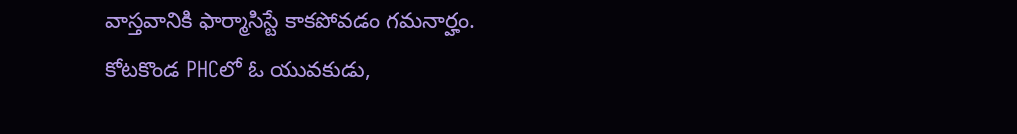వాస్తవానికి ఫార్మాసిస్టే కాకపోవడం గమనార్హం.
కోటకొండ PHCలో ఓ యువకుడు,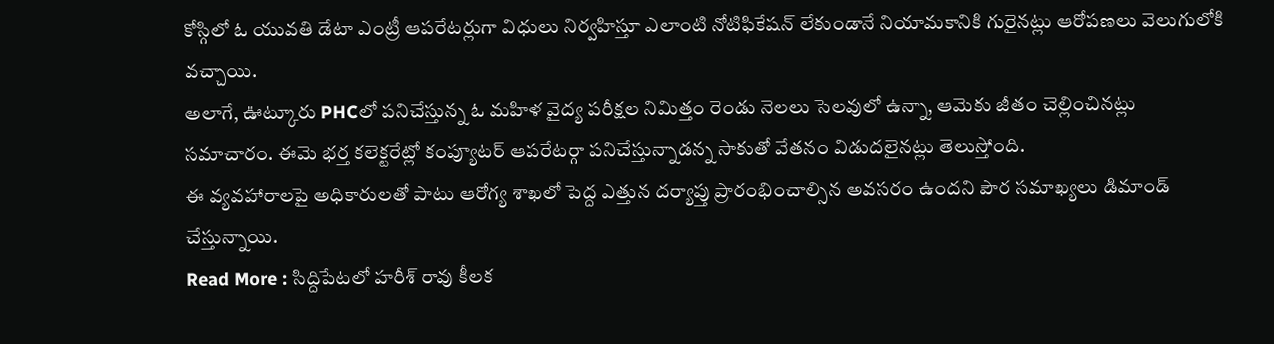కోస్గిలో ఓ యువతి డేటా ఎంట్రీ ఆపరేటర్లుగా విధులు నిర్వహిస్తూ ఎలాంటి నోటిఫికేషన్ లేకుండానే నియామకానికి గురైనట్లు ఆరోపణలు వెలుగులోకి వచ్చాయి.
అలాగే, ఊట్కూరు PHCలో పనిచేస్తున్న ఓ మహిళ వైద్య పరీక్షల నిమిత్తం రెండు నెలలు సెలవులో ఉన్నా, ఆమెకు జీతం చెల్లించినట్లు సమాచారం. ఈమె భర్త కలెక్టరేట్లో కంప్యూటర్ ఆపరేటర్గా పనిచేస్తున్నాడన్న సాకుతో వేతనం విడుదలైనట్లు తెలుస్తోంది.
ఈ వ్యవహారాలపై అధికారులతో పాటు ఆరోగ్య శాఖలో పెద్ద ఎత్తున దర్యాప్తు ప్రారంభించాల్సిన అవసరం ఉందని పౌర సమాఖ్యలు డిమాండ్ చేస్తున్నాయి.
Read More : సిద్దిపేటలో హరీశ్ రావు కీలక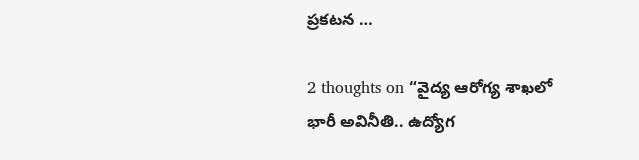ప్రకటన …

2 thoughts on “వైద్య ఆరోగ్య శాఖలో భారీ అవినీతి.. ఉద్యోగ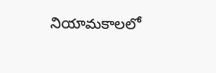నియామకాలలో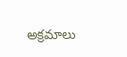అక్రమాలు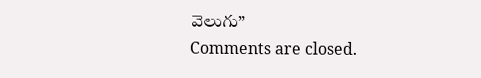వెలుగు”
Comments are closed.